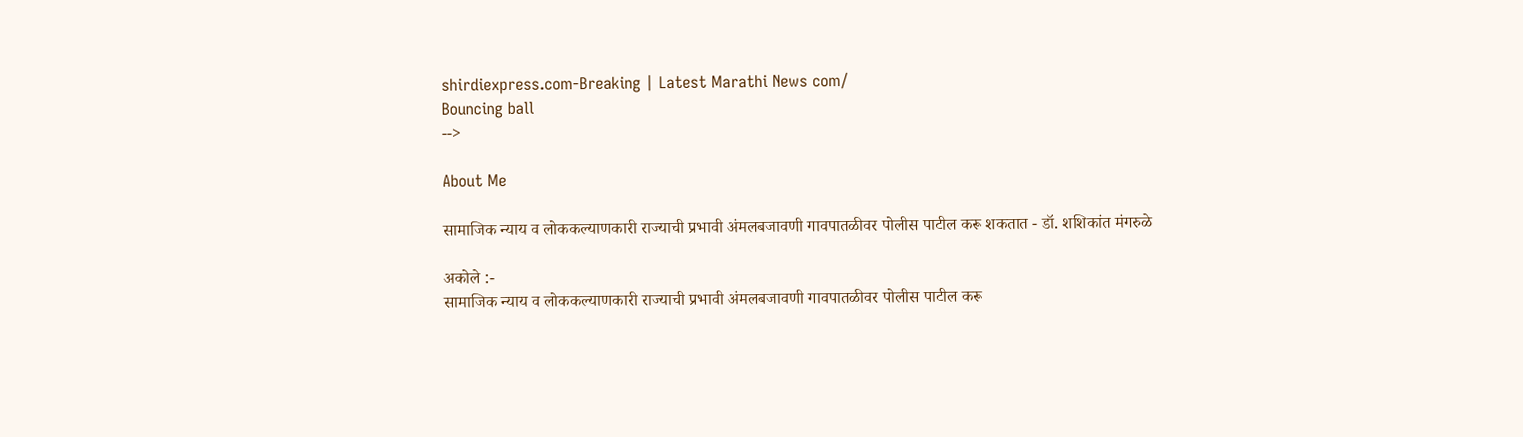shirdiexpress.com-Breaking | Latest Marathi News com/
Bouncing ball
-->

About Me

सामाजिक न्याय व लोककल्याणकारी राज्याची प्रभावी अंमलबजावणी गावपातळीवर पोलीस पाटील करू शकतात - डॉ. शशिकांत मंगरुळे

अकोले :-
सामाजिक न्याय व लोककल्याणकारी राज्याची प्रभावी अंमलबजावणी गावपातळीवर पोलीस पाटील करू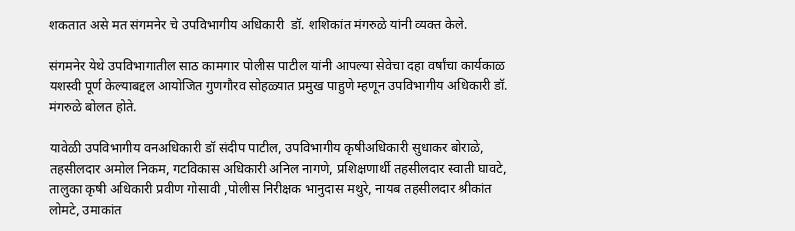शकतात असे मत संगमनेर चे उपविभागीय अधिकारी  डॉ. शशिकांत मंगरुळे यांनी व्यक्त केले.

संगमनेर येथे उपविभागातील साठ कामगार पोलीस पाटील यांनी आपल्या सेवेचा दहा वर्षांचा कार्यकाळ यशस्वी पूर्ण केल्याबद्दल आयोजित गुणगौरव सोहळ्यात प्रमुख पाहुणे म्हणून उपविभागीय अधिकारी डॉ. मंगरुळे बोलत होते.

यावेळी उपविभागीय वनअधिकारी डॉ संदीप पाटील, उपविभागीय कृषीअधिकारी सुधाकर बोराळे, तहसीलदार अमोल निकम, गटविकास अधिकारी अनिल नागणे, प्रशिक्षणार्थी तहसीलदार स्वाती घावटे, तालुका कृषी अधिकारी प्रवीण गोसावी ,पोलीस निरीक्षक भानुदास मथुरे, नायब तहसीलदार श्रीकांत लोमटे, उमाकांत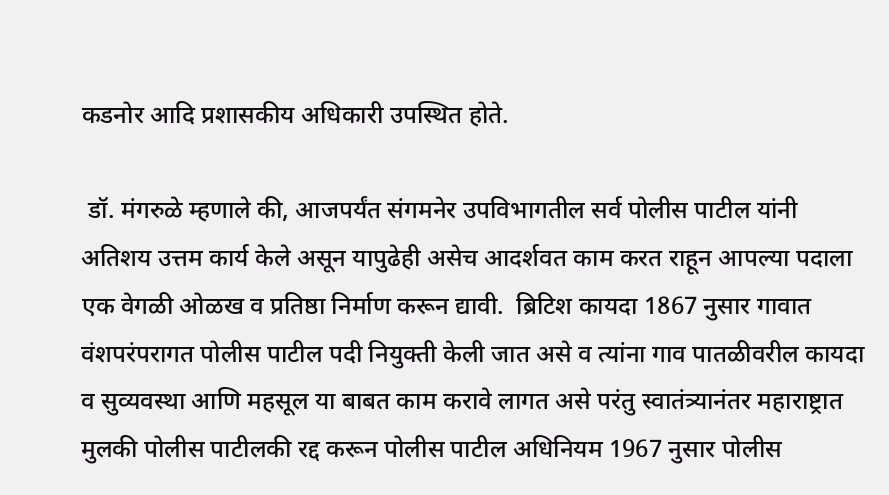कडनोर आदि प्रशासकीय अधिकारी उपस्थित होते.

 डॉ. मंगरुळे म्हणाले की, आजपर्यंत संगमनेर उपविभागतील सर्व पोलीस पाटील यांनी अतिशय उत्तम कार्य केले असून यापुढेही असेच आदर्शवत काम करत राहून आपल्या पदाला एक वेगळी ओळख व प्रतिष्ठा निर्माण करून द्यावी.  ब्रिटिश कायदा 1867 नुसार गावात वंशपरंपरागत पोलीस पाटील पदी नियुक्ती केली जात असे व त्यांना गाव पातळीवरील कायदा व सुव्यवस्था आणि महसूल या बाबत काम करावे लागत असे परंतु स्वातंत्र्यानंतर महाराष्ट्रात मुलकी पोलीस पाटीलकी रद्द करून पोलीस पाटील अधिनियम 1967 नुसार पोलीस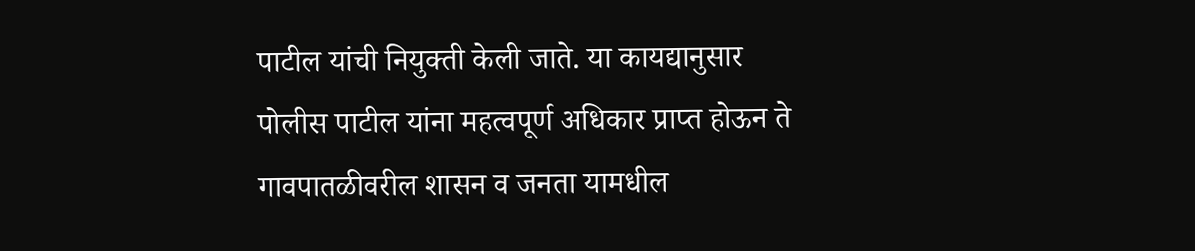पाटील यांची नियुक्ती केली जाते. या कायद्यानुसार  पोलीस पाटील यांना महत्वपूर्ण अधिकार प्राप्त होऊन ते गावपातळीवरील शासन व जनता यामधील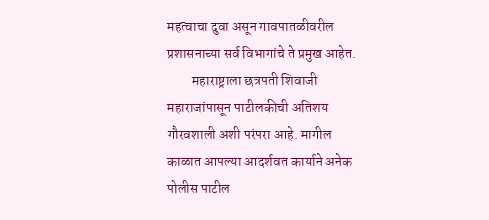महत्वाचा दुवा असून गावपातळीवरील प्रशासनाच्या सर्व विभागांचे ते प्रमुख आहेत.
         महाराष्ट्राला छत्रपती शिवाजी महाराजांपासून पाटीलकीची अतिशय गौरवशाली अशी परंपरा आहे. मागील काळात आपल्या आदर्शवत कार्याने अनेक पोलीस पाटील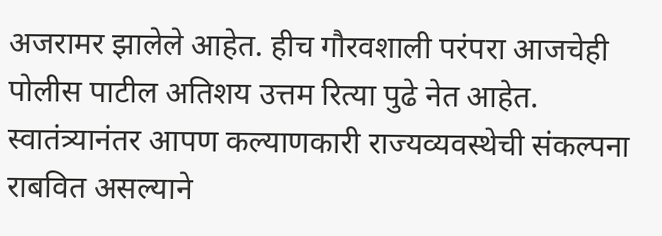अजरामर झालेले आहेत. हीच गौरवशाली परंपरा आजचेही पोलीस पाटील अतिशय उत्तम रित्या पुढे नेत आहेत. स्वातंत्र्यानंतर आपण कल्याणकारी राज्यव्यवस्थेची संकल्पना राबवित असल्याने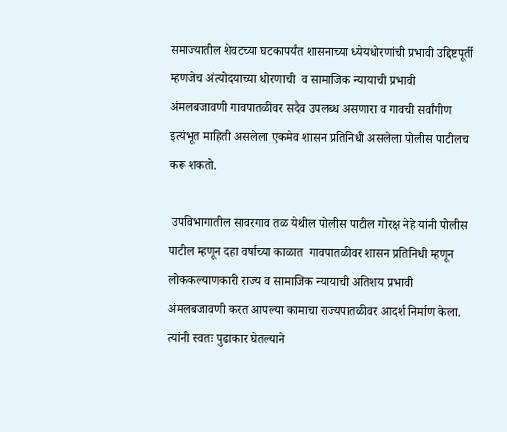समाज्यातील शेवटच्या घटकापर्यंत शासनाच्या ध्येयधोरणांची प्रभावी उद्दिष्टपूर्ती म्हणजेच अंत्योदयाच्या धोरणाची  व सामाजिक न्यायाची प्रभावी अंमलबजावणी गावपातळीवर सदैव उपलब्ध असणारा व गावची सर्वांगीण इत्यंभूत माहिती असलेला एकमेव शासन प्रतिनिधी असलेला पोलीस पाटीलच करू शकतो.

 उपविभागातील सावरगाव तळ येथील पोलीस पाटील गोरक्ष नेहे यांनी पोलीस पाटील म्हणून दहा वर्षाच्या काळात  गावपातळीवर शासन प्रतिनिधी म्हणून लोककल्याणकारी राज्य व सामाजिक न्यायाची अतिशय प्रभावी अंमलबजावणी करत आपल्या कामाचा राज्यपातळीवर आदर्श निर्माण केला. त्यांनी स्वतः पुढाकार घेतल्याने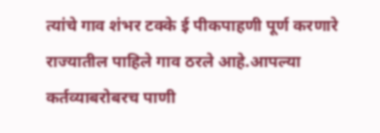त्यांचे गाव शंभर टक्के ई पीकपाहणी पूर्ण करणारे राज्यातील पाहिले गाव ठरले आहे.आपल्या कर्तव्याबरोबरच पाणी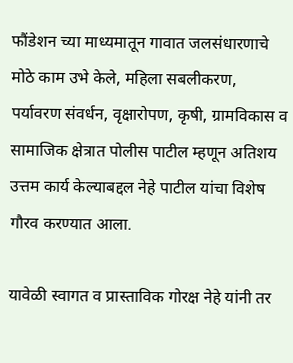फौंडेशन च्या माध्यमातून गावात जलसंधारणाचे मोठे काम उभे केले, महिला सबलीकरण, पर्यावरण संवर्धन, वृक्षारोपण, कृषी, ग्रामविकास व सामाजिक क्षेत्रात पोलीस पाटील म्हणून अतिशय उत्तम कार्य केल्याबद्दल नेहे पाटील यांचा विशेष गौरव करण्यात आला.

यावेळी स्वागत व प्रास्ताविक गोरक्ष नेहे यांनी तर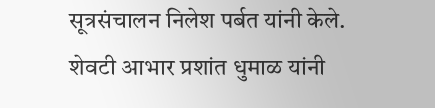सूत्रसंचालन निलेश पर्बत यांनी केले. शेवटी आभार प्रशांत धुमाळ यांनी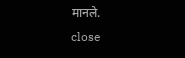मानले.
close